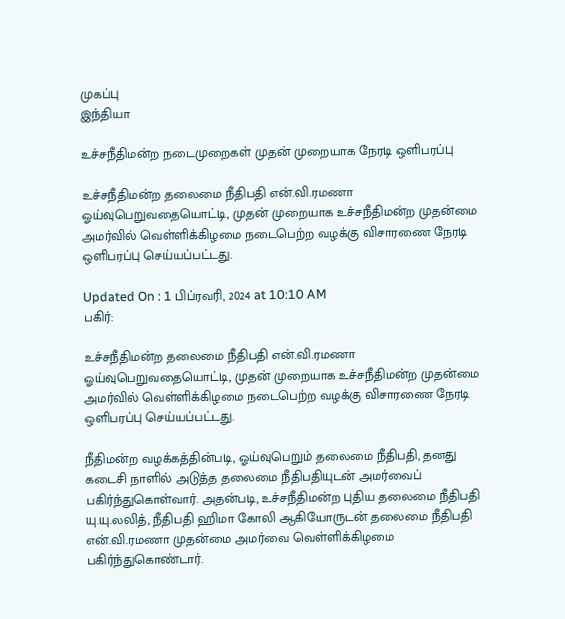முகப்பு
இந்தியா

உச்சநீதிமன்ற நடைமுறைகள் முதன் முறையாக நேரடி ஒளிபரப்பு

உச்சநீதிமன்ற தலைமை நீதிபதி என்.வி.ரமணா ஓய்வுபெறுவதையொட்டி, முதன் முறையாக உச்சநீதிமன்ற முதன்மை அமர்வில் வெள்ளிக்கிழமை நடைபெற்ற வழக்கு விசாரணை நேரடி ஒளிபரப்பு செய்யப்பட்டது.

Updated On : 1 பிப்ரவரி, 2024 at 10:10 AM
பகிர்:

உச்சநீதிமன்ற தலைமை நீதிபதி என்.வி.ரமணா ஓய்வுபெறுவதையொட்டி, முதன் முறையாக உச்சநீதிமன்ற முதன்மை அமர்வில் வெள்ளிக்கிழமை நடைபெற்ற வழக்கு விசாரணை நேரடி ஒளிபரப்பு செய்யப்பட்டது.

நீதிமன்ற வழக்கத்தின்படி, ஓய்வுபெறும் தலைமை நீதிபதி, தனது கடைசி நாளில் அடுத்த தலைமை நீதிபதியுடன் அமர்வைப் பகிர்ந்துகொள்வார். அதன்படி, உச்சநீதிமன்ற புதிய தலைமை நீதிபதி யு.யு.லலித், நீதிபதி ஹிமா கோலி ஆகியோருடன் தலைமை நீதிபதி என்.வி.ரமணா முதன்மை அமர்வை வெள்ளிக்கிழமை பகிர்ந்துகொண்டார்.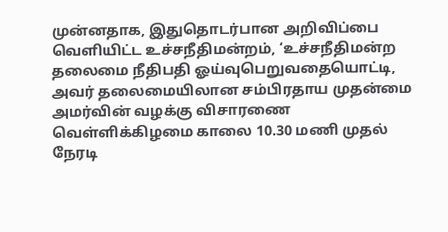முன்னதாக, இதுதொடர்பான அறிவிப்பை வெளியிட்ட உச்சநீதிமன்றம், ‘உச்சநீதிமன்ற தலைமை நீதிபதி ஓய்வுபெறுவதையொட்டி, அவர் தலைமையிலான சம்பிரதாய முதன்மை அமர்வின் வழக்கு விசாரணை வெள்ளிக்கிழமை காலை 10.30 மணி முதல் நேரடி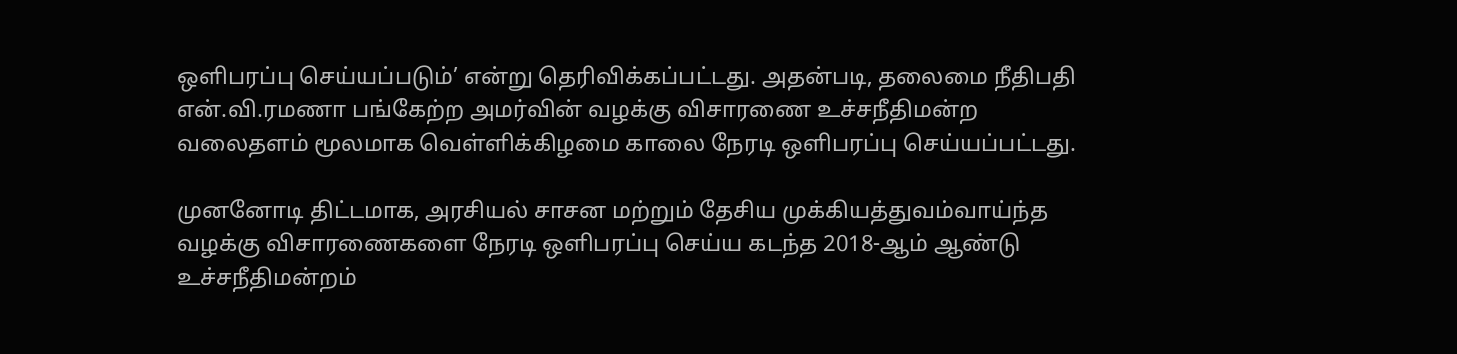ஒளிபரப்பு செய்யப்படும்’ என்று தெரிவிக்கப்பட்டது. அதன்படி, தலைமை நீதிபதி என்.வி.ரமணா பங்கேற்ற அமர்வின் வழக்கு விசாரணை உச்சநீதிமன்ற வலைதளம் மூலமாக வெள்ளிக்கிழமை காலை நேரடி ஒளிபரப்பு செய்யப்பட்டது.

முனனோடி திட்டமாக, அரசியல் சாசன மற்றும் தேசிய முக்கியத்துவம்வாய்ந்த வழக்கு விசாரணைகளை நேரடி ஒளிபரப்பு செய்ய கடந்த 2018-ஆம் ஆண்டு உச்சநீதிமன்றம்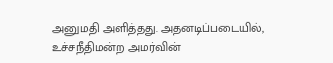அனுமதி அளித்தது. அதனடிப்படையில், உச்சநீதிமன்ற அமர்வின்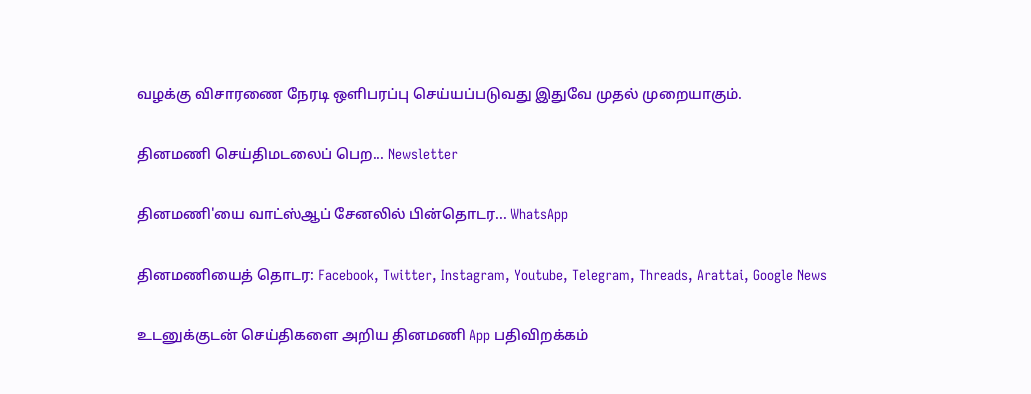வழக்கு விசாரணை நேரடி ஒளிபரப்பு செய்யப்படுவது இதுவே முதல் முறையாகும்.

தினமணி செய்திமடலைப் பெற... Newsletter

தினமணி'யை வாட்ஸ்ஆப் சேனலில் பின்தொடர... WhatsApp

தினமணியைத் தொடர: Facebook, Twitter, Instagram, Youtube, Telegram, Threads, Arattai, Google News

உடனுக்குடன் செய்திகளை அறிய தினமணி App பதிவிறக்கம்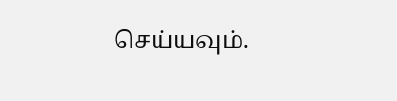செய்யவும்.